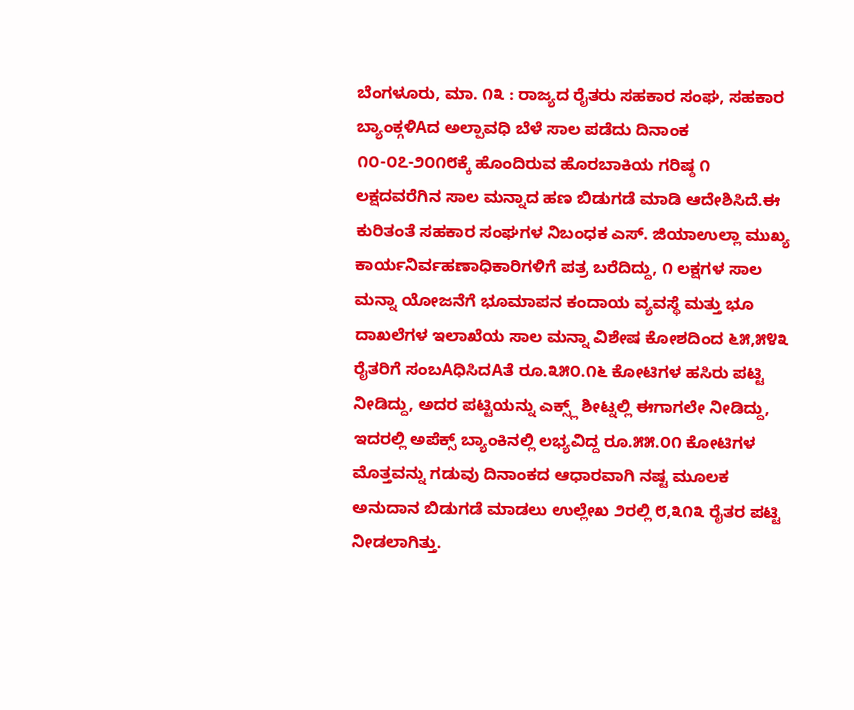ಬೆಂಗಳೂರು, ಮಾ. ೧೩ : ರಾಜ್ಯದ ರೈತರು ಸಹಕಾರ ಸಂಘ, ಸಹಕಾರ ಬ್ಯಾಂಕ್ಗಳಿAದ ಅಲ್ಪಾವಧಿ ಬೆಳೆ ಸಾಲ ಪಡೆದು ದಿನಾಂಕ ೧೦-೦೭-೨೦೧೮ಕ್ಕೆ ಹೊಂದಿರುವ ಹೊರಬಾಕಿಯ ಗರಿಷ್ಠ ೧ ಲಕ್ಷದವರೆಗಿನ ಸಾಲ ಮನ್ನಾದ ಹಣ ಬಿಡುಗಡೆ ಮಾಡಿ ಆದೇಶಿಸಿದೆ.ಈ ಕುರಿತಂತೆ ಸಹಕಾರ ಸಂಘಗಳ ನಿಬಂಧಕ ಎಸ್. ಜಿಯಾಉಲ್ಲಾ ಮುಖ್ಯ ಕಾರ್ಯನಿರ್ವಹಣಾಧಿಕಾರಿಗಳಿಗೆ ಪತ್ರ ಬರೆದಿದ್ದು, ೧ ಲಕ್ಷಗಳ ಸಾಲ ಮನ್ನಾ ಯೋಜನೆಗೆ ಭೂಮಾಪನ ಕಂದಾಯ ವ್ಯವಸ್ಥೆ ಮತ್ತು ಭೂ ದಾಖಲೆಗಳ ಇಲಾಖೆಯ ಸಾಲ ಮನ್ನಾ ವಿಶೇಷ ಕೋಶದಿಂದ ೬೫,೫೪೩ ರೈತರಿಗೆ ಸಂಬAಧಿಸಿದAತೆ ರೂ.೩೫೦.೧೬ ಕೋಟಿಗಳ ಹಸಿರು ಪಟ್ಟಿ ನೀಡಿದ್ದು, ಅದರ ಪಟ್ಟಿಯನ್ನು ಎಕ್ಸ್ಲ್ ಶೀಟ್ನಲ್ಲಿ ಈಗಾಗಲೇ ನೀಡಿದ್ದು, ಇದರಲ್ಲಿ ಅಪೆಕ್ಸ್ ಬ್ಯಾಂಕಿನಲ್ಲಿ ಲಭ್ಯವಿದ್ದ ರೂ.೫೫.೦೧ ಕೋಟಿಗಳ ಮೊತ್ತವನ್ನು ಗಡುವು ದಿನಾಂಕದ ಆಧಾರವಾಗಿ ನಷ್ಟ ಮೂಲಕ ಅನುದಾನ ಬಿಡುಗಡೆ ಮಾಡಲು ಉಲ್ಲೇಖ ೨ರಲ್ಲಿ ೮,೩೧೩ ರೈತರ ಪಟ್ಟಿ ನೀಡಲಾಗಿತ್ತು.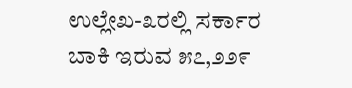ಉಲ್ಲೇಖ-೩ರಲ್ಲಿ ಸರ್ಕಾರ ಬಾಕಿ ಇರುವ ೫೭,೨೨೯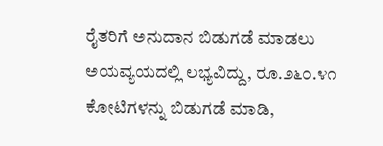ರೈತರಿಗೆ ಅನುದಾನ ಬಿಡುಗಡೆ ಮಾಡಲು ಅಯವ್ಯಯದಲ್ಲಿ ಲಭ್ಯವಿದ್ದು, ರೂ.೨೬೦.೪೧ ಕೋಟಿಗಳನ್ನು ಬಿಡುಗಡೆ ಮಾಡಿ,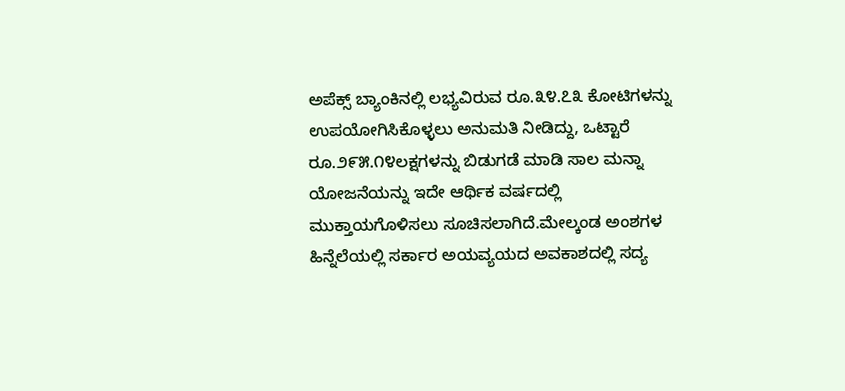ಅಪೆಕ್ಸ್ ಬ್ಯಾಂಕಿನಲ್ಲಿ ಲಭ್ಯವಿರುವ ರೂ.೩೪.೭೩ ಕೋಟಿಗಳನ್ನು ಉಪಯೋಗಿಸಿಕೊಳ್ಳಲು ಅನುಮತಿ ನೀಡಿದ್ದು, ಒಟ್ಟಾರೆ ರೂ.೨೯೫.೧೪ಲಕ್ಷಗಳನ್ನು ಬಿಡುಗಡೆ ಮಾಡಿ ಸಾಲ ಮನ್ನಾ ಯೋಜನೆಯನ್ನು ಇದೇ ಆರ್ಥಿಕ ವರ್ಷದಲ್ಲಿ ಮುಕ್ತಾಯಗೊಳಿಸಲು ಸೂಚಿಸಲಾಗಿದೆ.ಮೇಲ್ಕಂಡ ಅಂಶಗಳ ಹಿನ್ನೆಲೆಯಲ್ಲಿ ಸರ್ಕಾರ ಅಯವ್ಯಯದ ಅವಕಾಶದಲ್ಲಿ ಸದ್ಯ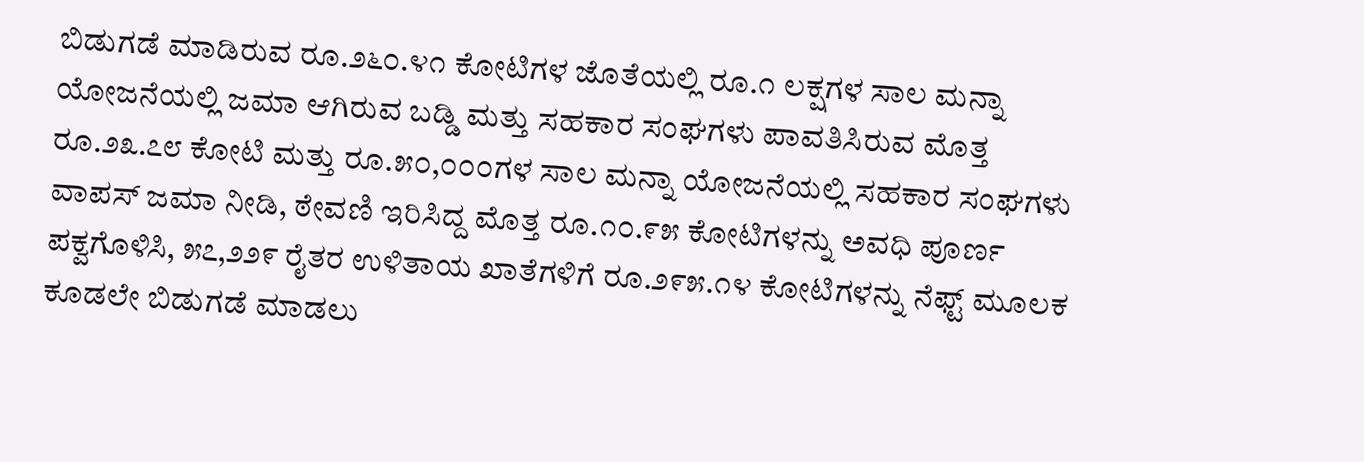ಬಿಡುಗಡೆ ಮಾಡಿರುವ ರೂ.೨೬೦.೪೧ ಕೋಟಿಗಳ ಜೊತೆಯಲ್ಲಿ ರೂ.೧ ಲಕ್ಷಗಳ ಸಾಲ ಮನ್ನಾ ಯೋಜನೆಯಲ್ಲಿ ಜಮಾ ಆಗಿರುವ ಬಡ್ಡಿ ಮತ್ತು ಸಹಕಾರ ಸಂಘಗಳು ಪಾವತಿಸಿರುವ ಮೊತ್ತ ರೂ.೨೩.೭೮ ಕೋಟಿ ಮತ್ತು ರೂ.೫೦,೦೦೦ಗಳ ಸಾಲ ಮನ್ನಾ ಯೋಜನೆಯಲ್ಲಿ ಸಹಕಾರ ಸಂಘಗಳು ವಾಪಸ್ ಜಮಾ ನೀಡಿ, ಠೇವಣಿ ಇರಿಸಿದ್ದ ಮೊತ್ತ ರೂ.೧೦.೯೫ ಕೋಟಿಗಳನ್ನು ಅವಧಿ ಪೂರ್ಣ ಪಕ್ವಗೊಳಿಸಿ, ೫೭,೨೨೯ ರೈತರ ಉಳಿತಾಯ ಖಾತೆಗಳಿಗೆ ರೂ.೨೯೫.೧೪ ಕೋಟಿಗಳನ್ನು ನೆಫ್ಟ್ ಮೂಲಕ ಕೂಡಲೇ ಬಿಡುಗಡೆ ಮಾಡಲು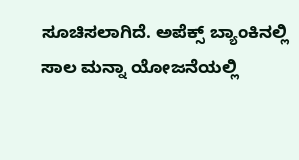ಸೂಚಿಸಲಾಗಿದೆ. ಅಪೆಕ್ಸ್ ಬ್ಯಾಂಕಿನಲ್ಲಿ ಸಾಲ ಮನ್ನಾ ಯೋಜನೆಯಲ್ಲಿ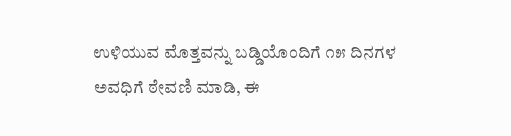ಉಳಿಯುವ ಮೊತ್ತವನ್ನು ಬಡ್ಡಿಯೊಂದಿಗೆ ೧೫ ದಿನಗಳ ಅವಧಿಗೆ ಠೇವಣಿ ಮಾಡಿ, ಈ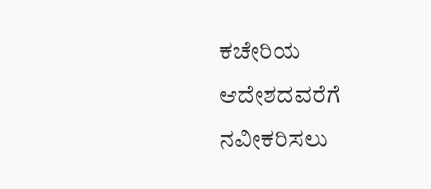ಕಚೇರಿಯ ಆದೇಶದವರೆಗೆ ನವೀಕರಿಸಲು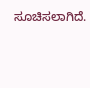ಸೂಚಿಸಲಾಗಿದೆ.